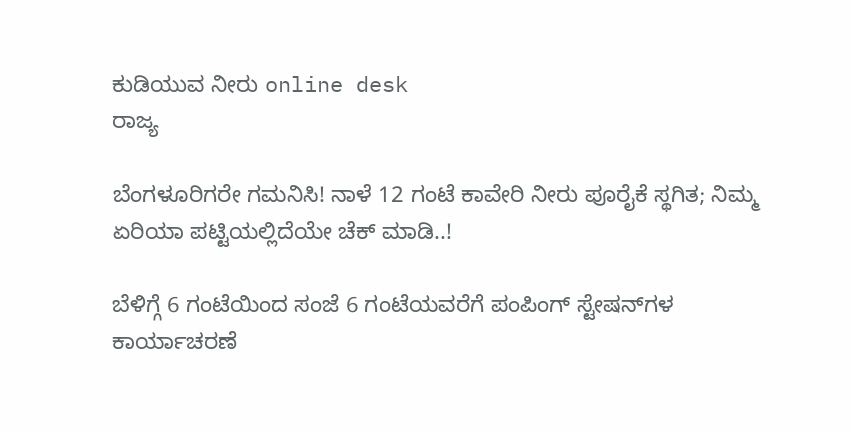ಕುಡಿಯುವ ನೀರು online desk
ರಾಜ್ಯ

ಬೆಂಗಳೂರಿಗರೇ ಗಮನಿಸಿ! ನಾಳೆ 12 ಗಂಟೆ ಕಾವೇರಿ ನೀರು ಪೂರೈಕೆ ಸ್ಥಗಿತ; ನಿಮ್ಮ ಏರಿಯಾ ಪಟ್ಟಿಯಲ್ಲಿದೆಯೇ ಚೆಕ್ ಮಾಡಿ..!

ಬೆಳಿಗ್ಗೆ 6 ಗಂಟೆಯಿಂದ ಸಂಜೆ 6 ಗಂಟೆಯವರೆಗೆ ಪಂಪಿಂಗ್ ಸ್ಟೇಷನ್‌ಗಳ ಕಾರ್ಯಾಚರಣೆ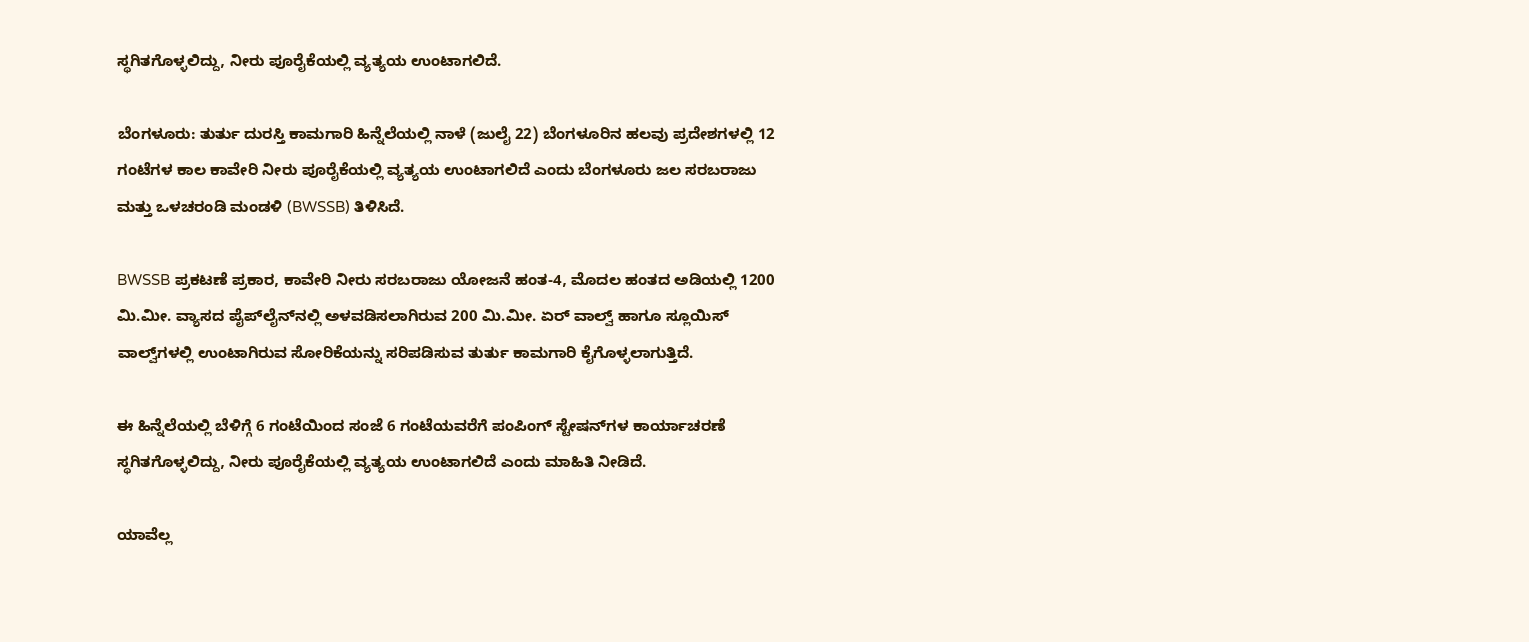ಸ್ಥಗಿತಗೊಳ್ಳಲಿದ್ದು, ನೀರು ಪೂರೈಕೆಯಲ್ಲಿ ವ್ಯತ್ಯಯ ಉಂಟಾಗಲಿದೆ.

ಬೆಂಗಳೂರು: ತುರ್ತು ದುರಸ್ತಿ ಕಾಮಗಾರಿ ಹಿನ್ನೆಲೆಯಲ್ಲಿ ನಾಳೆ (ಜುಲೈ 22) ಬೆಂಗಳೂರಿನ ಹಲವು ಪ್ರದೇಶಗಳಲ್ಲಿ 12 ಗಂಟೆಗಳ ಕಾಲ ಕಾವೇರಿ ನೀರು ಪೂರೈಕೆಯಲ್ಲಿ ವ್ಯತ್ಯಯ ಉಂಟಾಗಲಿದೆ ಎಂದು ಬೆಂಗಳೂರು ಜಲ ಸರಬರಾಜು ಮತ್ತು ಒಳಚರಂಡಿ ಮಂಡಳಿ (BWSSB) ತಿಳಿಸಿದೆ.

BWSSB ಪ್ರಕಟಣೆ ಪ್ರಕಾರ, ಕಾವೇರಿ ನೀರು ಸರಬರಾಜು ಯೋಜನೆ ಹಂತ-4, ಮೊದಲ ಹಂತದ ಅಡಿಯಲ್ಲಿ 1200 ಮಿ.ಮೀ. ವ್ಯಾಸದ ಪೈಪ್‌ಲೈನ್‌ನಲ್ಲಿ ಅಳವಡಿಸಲಾಗಿರುವ 200 ಮಿ.ಮೀ. ಏರ್ ವಾಲ್ವ್ ಹಾಗೂ ಸ್ಲೂಯಿಸ್ ವಾಲ್ವ್‌ಗಳಲ್ಲಿ ಉಂಟಾಗಿರುವ ಸೋರಿಕೆಯನ್ನು ಸರಿಪಡಿಸುವ ತುರ್ತು ಕಾಮಗಾರಿ ಕೈಗೊಳ್ಳಲಾಗುತ್ತಿದೆ.

ಈ ಹಿನ್ನೆಲೆಯಲ್ಲಿ ಬೆಳಿಗ್ಗೆ 6 ಗಂಟೆಯಿಂದ ಸಂಜೆ 6 ಗಂಟೆಯವರೆಗೆ ಪಂಪಿಂಗ್ ಸ್ಟೇಷನ್‌ಗಳ ಕಾರ್ಯಾಚರಣೆ ಸ್ಥಗಿತಗೊಳ್ಳಲಿದ್ದು, ನೀರು ಪೂರೈಕೆಯಲ್ಲಿ ವ್ಯತ್ಯಯ ಉಂಟಾಗಲಿದೆ ಎಂದು ಮಾಹಿತಿ ನೀಡಿದೆ.

ಯಾವೆಲ್ಲ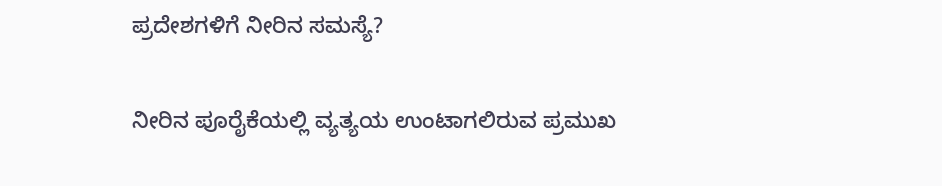ಪ್ರದೇಶಗಳಿಗೆ ನೀರಿನ ಸಮಸ್ಯೆ?

ನೀರಿನ ಪೂರೈಕೆಯಲ್ಲಿ ವ್ಯತ್ಯಯ ಉಂಟಾಗಲಿರುವ ಪ್ರಮುಖ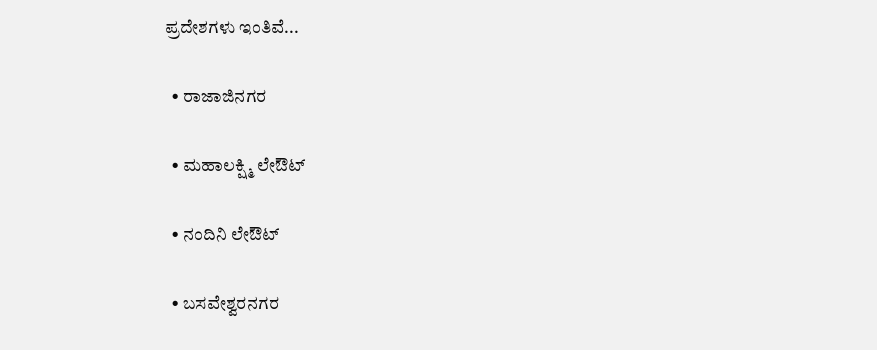ಪ್ರದೇಶಗಳು ಇಂತಿವೆ...

  • ರಾಜಾಜಿನಗರ

  • ಮಹಾಲಕ್ಷ್ಮಿ ಲೇಔಟ್

  • ನಂದಿನಿ ಲೇಔಟ್

  • ಬಸವೇಶ್ವರನಗರ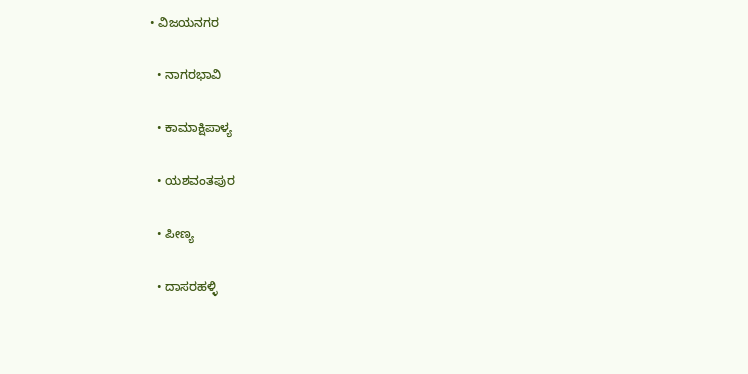• ವಿಜಯನಗರ

  • ನಾಗರಭಾವಿ

  • ಕಾಮಾಕ್ಷಿಪಾಳ್ಯ

  • ಯಶವಂತಪುರ

  • ಪೀಣ್ಯ

  • ದಾಸರಹಳ್ಳಿ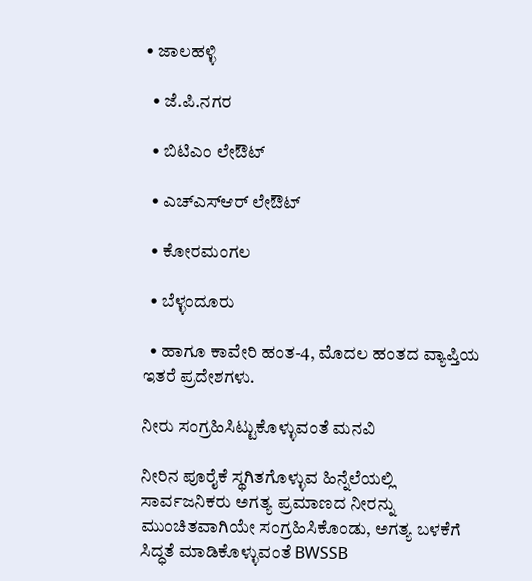• ಜಾಲಹಳ್ಳಿ

  • ಜೆ.ಪಿ.ನಗರ

  • ಬಿಟಿಎಂ ಲೇಔಟ್

  • ಎಚ್‌ಎಸ್‌ಆರ್ ಲೇಔಟ್

  • ಕೋರಮಂಗಲ

  • ಬೆಳ್ಳಂದೂರು

  • ಹಾಗೂ ಕಾವೇರಿ ಹಂತ-4, ಮೊದಲ ಹಂತದ ವ್ಯಾಪ್ತಿಯ ಇತರೆ ಪ್ರದೇಶಗಳು.

ನೀರು ಸಂಗ್ರಹಿಸಿಟ್ಟುಕೊಳ್ಳುವಂತೆ ಮನವಿ

ನೀರಿನ ಪೂರೈಕೆ ಸ್ಥಗಿತಗೊಳ್ಳುವ ಹಿನ್ನೆಲೆಯಲ್ಲಿ ಸಾರ್ವಜನಿಕರು ಅಗತ್ಯ ಪ್ರಮಾಣದ ನೀರನ್ನು ಮುಂಚಿತವಾಗಿಯೇ ಸಂಗ್ರಹಿಸಿಕೊಂಡು, ಅಗತ್ಯ ಬಳಕೆಗೆ ಸಿದ್ಧತೆ ಮಾಡಿಕೊಳ್ಳುವಂತೆ BWSSB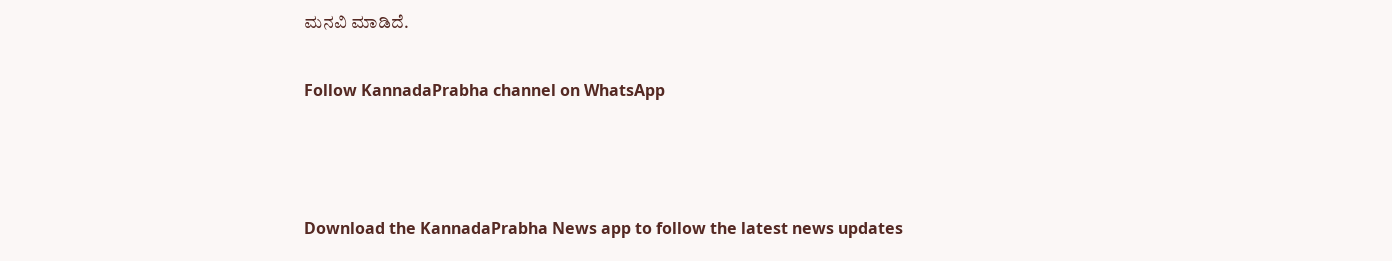ಮನವಿ ಮಾಡಿದೆ.

Follow KannadaPrabha channel on WhatsApp



Download the KannadaPrabha News app to follow the latest news updates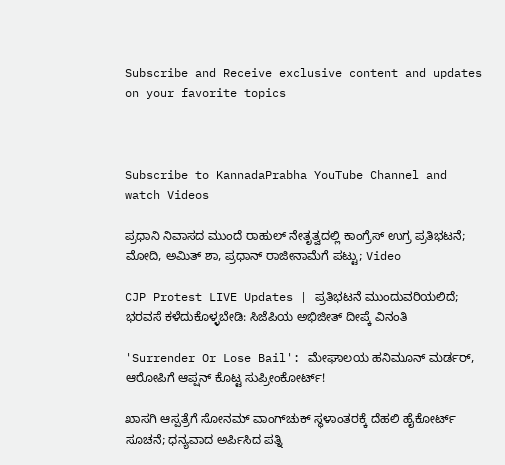Subscribe and Receive exclusive content and updates on your favorite topics



Subscribe to KannadaPrabha YouTube Channel and watch Videos

ಪ್ರಧಾನಿ ನಿವಾಸದ ಮುಂದೆ ರಾಹುಲ್ ನೇತೃತ್ವದಲ್ಲಿ ಕಾಂಗ್ರೆಸ್ ಉಗ್ರ ಪ್ರತಿಭಟನೆ; ಮೋದಿ, ಅಮಿತ್‌ ಶಾ, ಪ್ರಧಾನ್‌ ರಾಜೀನಾಮೆಗೆ ಪಟ್ಟು; Video

CJP Protest LIVE Updates | ಪ್ರತಿಭಟನೆ ಮುಂದುವರಿಯಲಿದೆ; ಭರವಸೆ ಕಳೆದುಕೊಳ್ಳಬೇಡಿ: ಸಿಜೆಪಿಯ ಅಭಿಜೀತ್ ದೀಪ್ಕೆ ವಿನಂತಿ

'Surrender Or Lose Bail': ಮೇಘಾಲಯ ಹನಿಮೂನ್ ಮರ್ಡರ್, ಆರೋಪಿಗೆ ಆಪ್ಷನ್ ಕೊಟ್ಟ ಸುಪ್ರೀಂಕೋರ್ಟ್!

ಖಾಸಗಿ ಆಸ್ಪತ್ರೆಗೆ ಸೋನಮ್ ವಾಂಗ್‌ಚುಕ್‌ ಸ್ಥಳಾಂತರಕ್ಕೆ ದೆಹಲಿ ಹೈಕೋರ್ಟ್ ಸೂಚನೆ; ಧನ್ಯವಾದ ಅರ್ಪಿಸಿದ ಪತ್ನಿ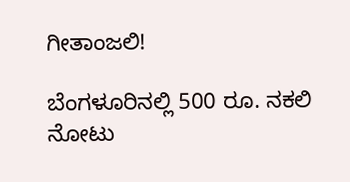ಗೀತಾಂಜಲಿ!

ಬೆಂಗಳೂರಿನಲ್ಲಿ 500 ರೂ. ನಕಲಿ ನೋಟು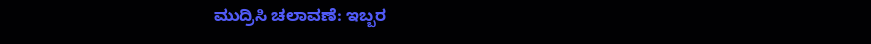ಮುದ್ರಿಸಿ ಚಲಾವಣೆ: ಇಬ್ಬರ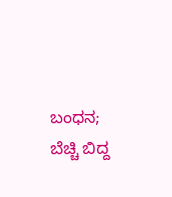ಬಂಧನ; ಬೆಚ್ಚಿ ಬಿದ್ದ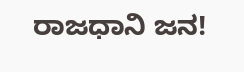ರಾಜಧಾನಿ ಜನ!